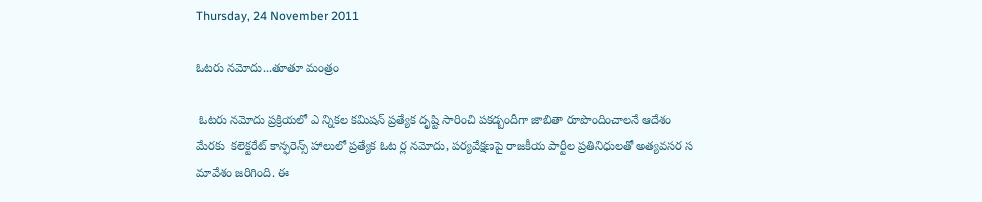Thursday, 24 November 2011

ఓటరు నమోదు...తూతూ మంత్రం

 ఓటరు నమోదు ప్రక్రియలో ఎ న్నికల కమిషన్ ప్రత్యేక దృష్టి సారించి పకడ్బందీగా జాబితా రూపొందించాలనే ఆదేశం మేరకు  కలెక్టరేట్ కాన్ఫరెన్స్ హాలులో ప్రత్యేక ఓట ర్ల నమోదు, పర్యవేక్షణపై రాజకీయ పార్టీల ప్రతినిధులతో అత్యవసర స మావేశం జరిగింది. ఈ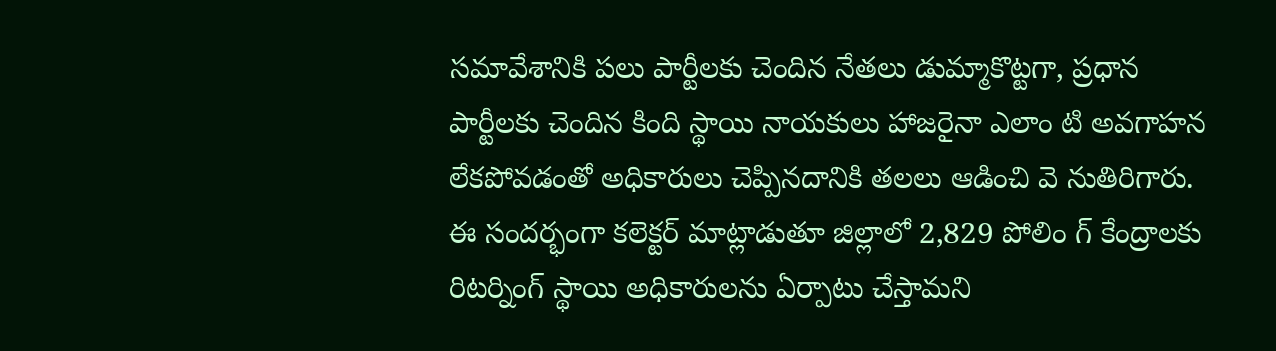సమావేశానికి పలు పార్టీలకు చెందిన నేతలు డుమ్మాకొట్టగా, ప్రధాన పార్టీలకు చెందిన కింది స్థాయి నాయకులు హాజరైనా ఎలాం టి అవగాహన లేకపోవడంతో అధికారులు చెప్పినదానికి తలలు ఆడించి వె నుతిరిగారు. ఈ సందర్భంగా కలెక్టర్ మాట్లాడుతూ జిల్లాలో 2,829 పోలిం గ్ కేంద్రాలకు రిటర్నింగ్ స్థాయి అధికారులను ఏర్పాటు చేస్తామని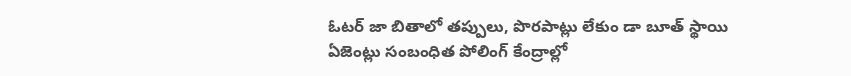ఓటర్ జా బితాలో తప్పులు, పొరపాట్లు లేకుం డా బూత్ స్థాయి ఏజెంట్లు సంబంధిత పోలింగ్ కేంద్రాల్లో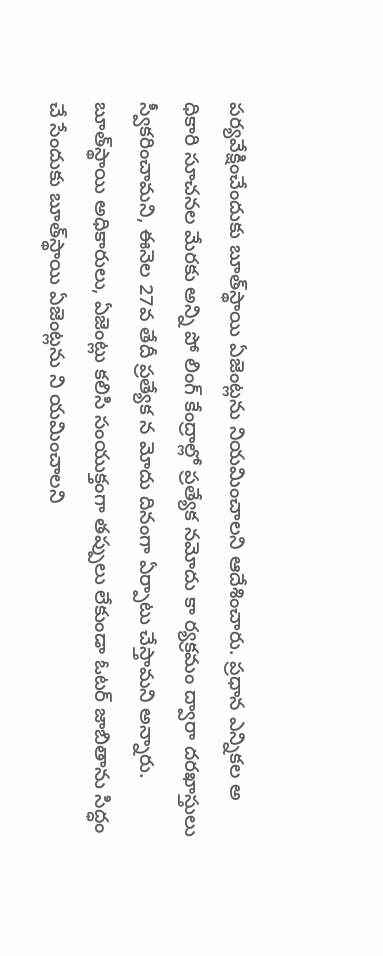పర్యవేక్షించేందుకు బూత్‌స్థాయి ఏజెంట్లను నియమించాలని ఆదేశించారు. ప్రధాన ఎన్నికల అ ధికారి సూచనల మేరకు అన్ని పో లింగ్ కేంద్రాల్లో ప్రత్యేక నమోదు కా ర్యక్రమం ద్వారా దరఖాస్తులు స్వీకరించామని, ఈనెల 27వ తేదీ ప్రత్యేక న మోదు దినంగా ఏర్పాటు చేస్తామని అన్నారు. బూత్‌స్థాయి అధికారులు, ఏజెంట్లు కలిసి సంయుక్తంగా తప్పులు లేకుండా ఓటర్ జాబితాను సిద్ధం చే సేందుకు బూత్‌స్థాయి ఏజెంట్లను ని యమించాలని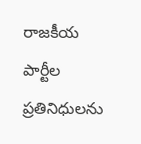రాజకీయ పార్టీల ప్రతినిధులను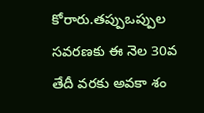కోరారు.తప్పుఒప్పుల సవరణకు ఈ నెల 30వ తేదీ వరకు అవకా శం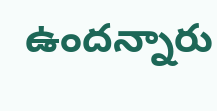ఉందన్నారు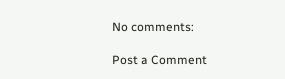No comments:

Post a Comment